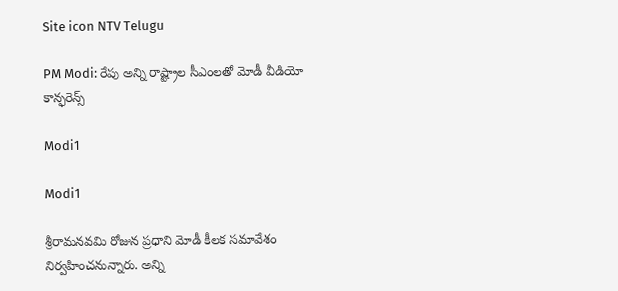Site icon NTV Telugu

PM Modi: రేపు అన్ని రాష్ట్రాల సీఎంలతో మోడీ వీడియో కాన్ఫరెన్స్

Modi1

Modi1

శ్రీరామనవమి రోజున ప్రధాని మోడీ కీలక సమావేశం నిర్వహించనున్నారు. అన్ని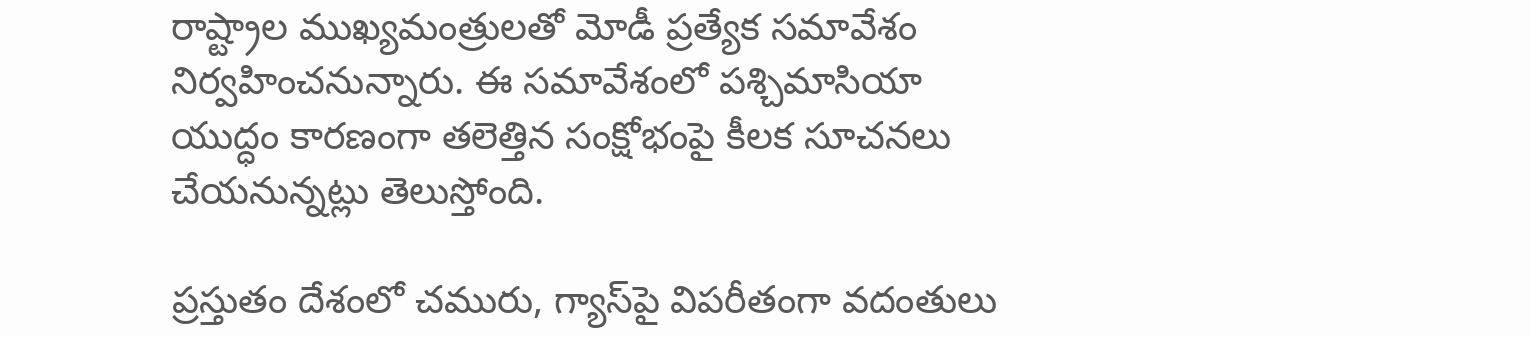రాష్ట్రాల ముఖ్యమంత్రులతో మోడీ ప్రత్యేక సమావేశం నిర్వహించనున్నారు. ఈ సమావేశంలో పశ్చిమాసియా యుద్ధం కారణంగా తలెత్తిన సంక్షోభంపై కీలక సూచనలు చేయనున్నట్లు తెలుస్తోంది.

ప్రస్తుతం దేశంలో చమురు, గ్యాస్‌పై విపరీతంగా వదంతులు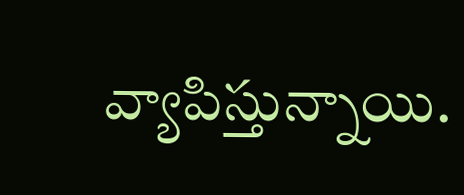వ్యాపిస్తున్నాయి.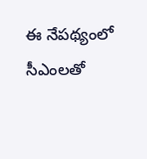ఈ నేపథ్యంలో సీఎంలతో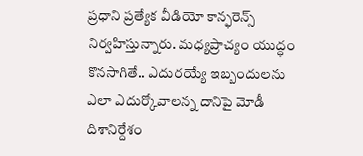ప్రధాని ప్రత్యేక వీడియో కాన్ఫరెన్స్ నిర్వహిస్తున్నారు. మధ్యప్రాచ్యం యుద్ధం కొనసాగితే.. ఎదురయ్యే ఇబ్బందులను ఎలా ఎదుర్కోవాలన్న దానిపై మోడీ దిశానిర్దేశం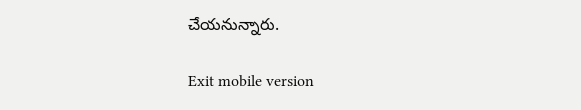చేయనున్నారు.

Exit mobile version